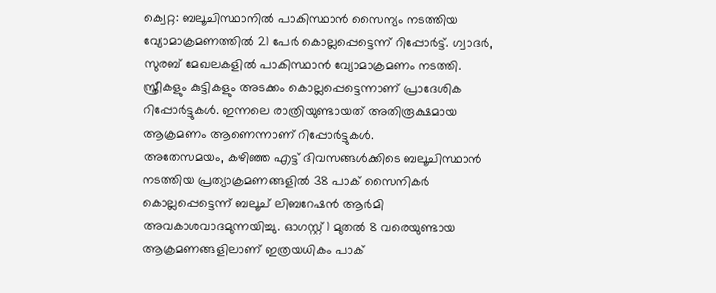ക്വെറ്റ: ബലൂചിസ്ഥാനിൽ പാകിസ്ഥാൻ സൈന്യം നടത്തിയ വ്യോമാക്രമണത്തിൽ 21 പേർ കൊല്ലപ്പെട്ടെന്ന് റിപ്പോർട്ട്. ഗ്വാദർ, സുരബ് മേഖലകളിൽ പാകിസ്ഥാൻ വ്യോമാക്രമണം നടത്തി. സ്ത്രീകളും കുട്ടികളും അടക്കം കൊല്ലപ്പെട്ടെന്നാണ് പ്രാദേശിക റിപ്പോർട്ടുകൾ. ഇന്നലെ രാത്രിയുണ്ടായത് അതിരൂക്ഷമായ ആക്രമണം ആണെന്നാണ് റിപ്പോർട്ടുകൾ.
അതേസമയം, കഴിഞ്ഞ എട്ട് ദിവസങ്ങൾക്കിടെ ബലൂചിസ്ഥാൻ നടത്തിയ പ്രത്യാക്രമണങ്ങളിൽ 38 പാക് സൈനികർ കൊല്ലപ്പെട്ടെന്ന് ബലൂച് ലിബറേഷൻ ആർമി അവകാശവാദമുന്നയിച്ചു. ഓഗസ്റ്റ് 1 മുതൽ 8 വരെയുണ്ടായ ആക്രമണങ്ങളിലാണ് ഇത്രയധികം പാക്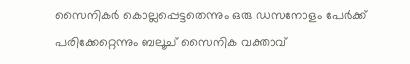സൈനികർ കൊല്ലപ്പെട്ടതെന്നും ഒരു ഡസനോളം പേർക്ക് പരിക്കേറ്റെന്നും ബലൂച് സൈനിക വക്താവ്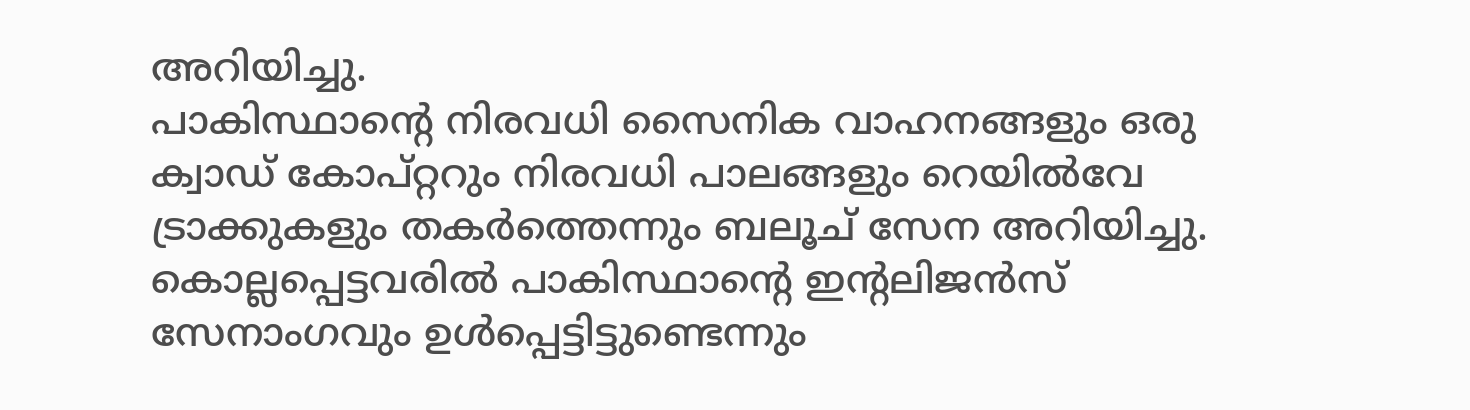അറിയിച്ചു.
പാകിസ്ഥാൻ്റെ നിരവധി സൈനിക വാഹനങ്ങളും ഒരു ക്വാഡ് കോപ്റ്ററും നിരവധി പാലങ്ങളും റെയിൽവേ ട്രാക്കുകളും തകർത്തെന്നും ബലൂച് സേന അറിയിച്ചു. കൊല്ലപ്പെട്ടവരിൽ പാകിസ്ഥാൻ്റെ ഇൻ്റലിജൻസ് സേനാംഗവും ഉൾപ്പെട്ടിട്ടുണ്ടെന്നും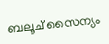ബലൂച് സൈന്യം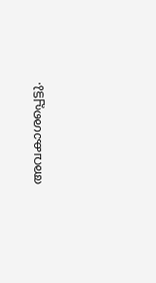അവകാശപ്പെട്ടു.